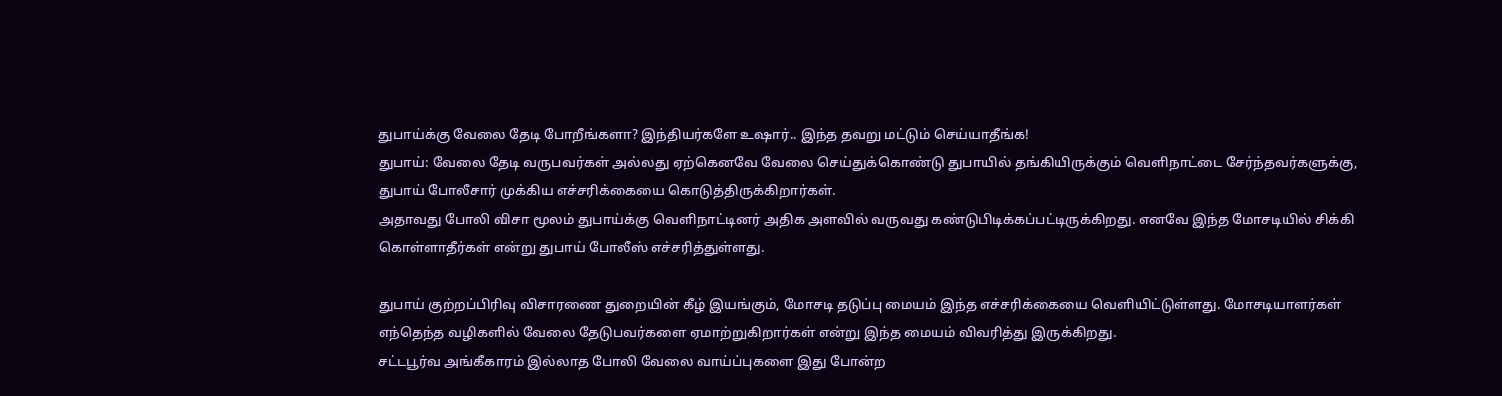துபாய்க்கு வேலை தேடி போறீங்களா? இந்தியர்களே உஷார்.. இந்த தவறு மட்டும் செய்யாதீங்க!
துபாய்: வேலை தேடி வருபவர்கள் அல்லது ஏற்கெனவே வேலை செய்துக்கொண்டு துபாயில் தங்கியிருக்கும் வெளிநாட்டை சேர்ந்தவர்களுக்கு, துபாய் போலீசார் முக்கிய எச்சரிக்கையை கொடுத்திருக்கிறார்கள்.
அதாவது போலி விசா மூலம் துபாய்க்கு வெளிநாட்டினர் அதிக அளவில் வருவது கண்டுபிடிக்கப்பட்டிருக்கிறது. எனவே இந்த மோசடியில் சிக்கி கொள்ளாதீர்கள் என்று துபாய் போலீஸ் எச்சரித்துள்ளது.

துபாய் குற்றப்பிரிவு விசாரணை துறையின் கீழ் இயங்கும், மோசடி தடுப்பு மையம் இந்த எச்சரிக்கையை வெளியிட்டுள்ளது. மோசடியாளர்கள் எந்தெந்த வழிகளில் வேலை தேடுபவர்களை ஏமாற்றுகிறார்கள் என்று இந்த மையம் விவரித்து இருக்கிறது.
சட்டபூர்வ அங்கீகாரம் இல்லாத போலி வேலை வாய்ப்புகளை இது போன்ற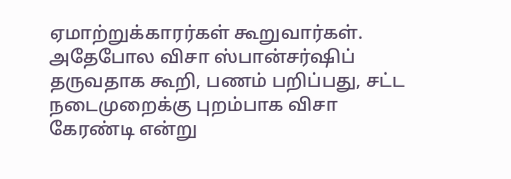ஏமாற்றுக்காரர்கள் கூறுவார்கள். அதேபோல விசா ஸ்பான்சர்ஷிப் தருவதாக கூறி, பணம் பறிப்பது, சட்ட நடைமுறைக்கு புறம்பாக விசா கேரண்டி என்று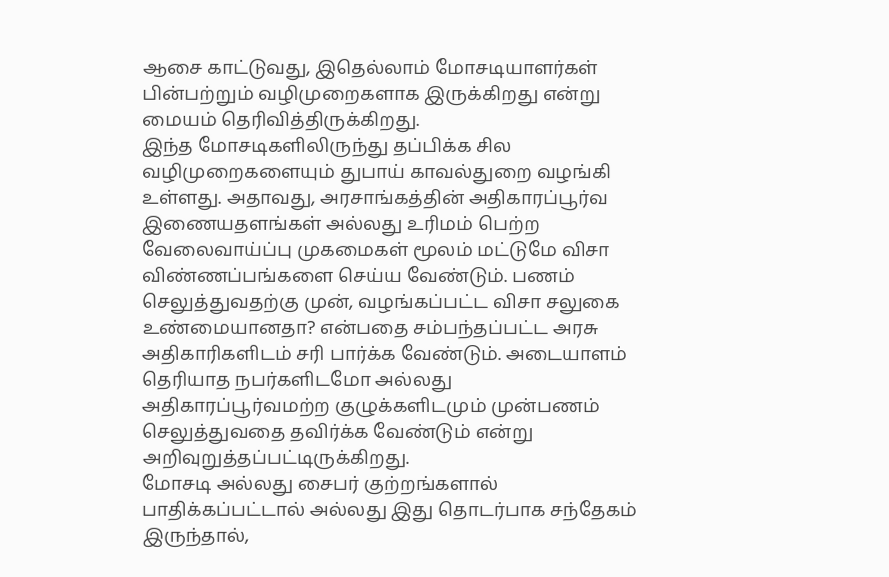ஆசை காட்டுவது, இதெல்லாம் மோசடியாளர்கள் பின்பற்றும் வழிமுறைகளாக இருக்கிறது என்று மையம் தெரிவித்திருக்கிறது.
இந்த மோசடிகளிலிருந்து தப்பிக்க சில வழிமுறைகளையும் துபாய் காவல்துறை வழங்கி உள்ளது. அதாவது, அரசாங்கத்தின் அதிகாரப்பூர்வ இணையதளங்கள் அல்லது உரிமம் பெற்ற வேலைவாய்ப்பு முகமைகள் மூலம் மட்டுமே விசா விண்ணப்பங்களை செய்ய வேண்டும். பணம் செலுத்துவதற்கு முன், வழங்கப்பட்ட விசா சலுகை உண்மையானதா? என்பதை சம்பந்தப்பட்ட அரசு அதிகாரிகளிடம் சரி பார்க்க வேண்டும். அடையாளம் தெரியாத நபர்களிடமோ அல்லது அதிகாரப்பூர்வமற்ற குழுக்களிடமும் முன்பணம் செலுத்துவதை தவிர்க்க வேண்டும் என்று அறிவுறுத்தப்பட்டிருக்கிறது.
மோசடி அல்லது சைபர் குற்றங்களால் பாதிக்கப்பட்டால் அல்லது இது தொடர்பாக சந்தேகம் இருந்தால்,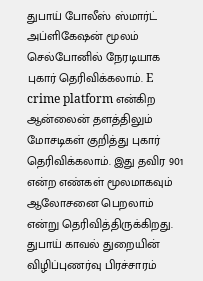துபாய் போலீஸ் ஸ்மார்ட் அப்ளிகேஷன் மூலம் செல்போனில் நேரடியாக புகார் தெரிவிக்கலாம். E crime platform என்கிற ஆன்லைன் தளத்திலும் மோசடிகள் குறித்து புகார் தெரிவிக்கலாம். இது தவிர 901 என்ற எண்கள் மூலமாகவும் ஆலோசனை பெறலாம் என்று தெரிவித்திருக்கிறது.
துபாய் காவல் துறையின் விழிப்புணர்வு பிரச்சாரம்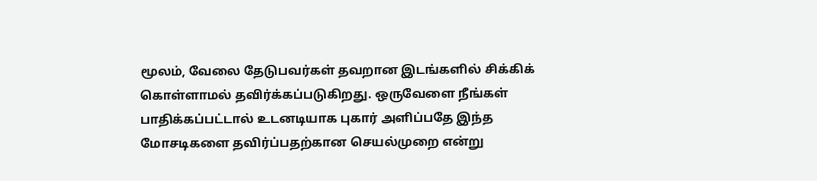மூலம், வேலை தேடுபவர்கள் தவறான இடங்களில் சிக்கிக் கொள்ளாமல் தவிர்க்கப்படுகிறது. ஒருவேளை நீங்கள் பாதிக்கப்பட்டால் உடனடியாக புகார் அளிப்பதே இந்த மோசடிகளை தவிர்ப்பதற்கான செயல்முறை என்று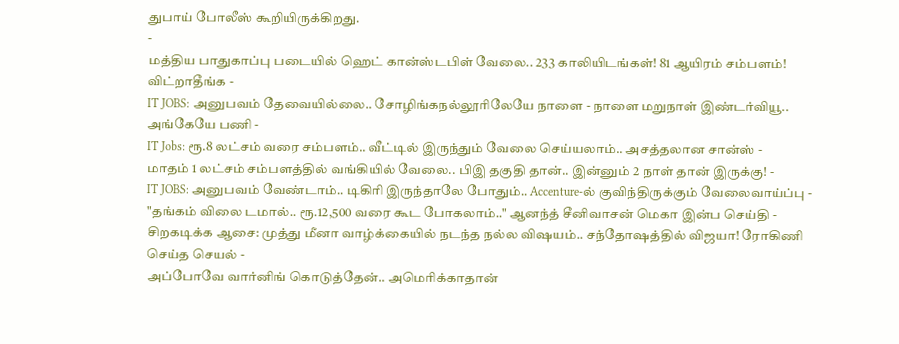துபாய் போலீஸ் கூறியிருக்கிறது.
-
மத்திய பாதுகாப்பு படையில் ஹெட் கான்ஸ்டபிள் வேலை.. 233 காலியிடங்கள்! 81 ஆயிரம் சம்பளம்! விட்றாதீங்க -
IT JOBS: அனுபவம் தேவையில்லை.. சோழிங்கநல்லூரிலேயே நாளை - நாளை மறுநாள் இண்டர்வியூ.. அங்கேயே பணி -
IT Jobs: ரூ.8 லட்சம் வரை சம்பளம்.. வீட்டில் இருந்தும் வேலை செய்யலாம்.. அசத்தலான சான்ஸ் -
மாதம் 1 லட்சம் சம்பளத்தில் வங்கியில் வேலை.. பிஇ தகுதி தான்.. இன்னும் 2 நாள் தான் இருக்கு! -
IT JOBS: அனுபவம் வேண்டாம்.. டிகிரி இருந்தாலே போதும்.. Accenture-ல் குவிந்திருக்கும் வேலைவாய்ப்பு -
"தங்கம் விலை டமால்.. ரூ.12,500 வரை கூட போகலாம்.." ஆனந்த் சீனிவாசன் மெகா இன்ப செய்தி -
சிறகடிக்க ஆசை: முத்து மீனா வாழ்க்கையில் நடந்த நல்ல விஷயம்.. சந்தோஷத்தில் விஜயா! ரோகிணி செய்த செயல் -
அப்போவே வார்னிங் கொடுத்தேன்.. அமெரிக்காதான்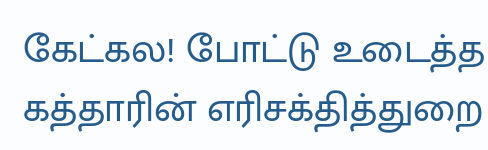கேட்கல! போட்டு உடைத்த கத்தாரின் எரிசக்தித்துறை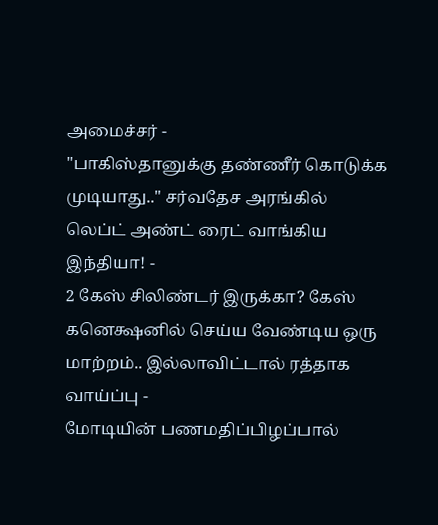அமைச்சர் -
"பாகிஸ்தானுக்கு தண்ணீர் கொடுக்க முடியாது.." சர்வதேச அரங்கில் லெப்ட் அண்ட் ரைட் வாங்கிய இந்தியா! -
2 கேஸ் சிலிண்டர் இருக்கா? கேஸ் கனெக்ஷனில் செய்ய வேண்டிய ஒரு மாற்றம்.. இல்லாவிட்டால் ரத்தாக வாய்ப்பு -
மோடியின் பணமதிப்பிழப்பால்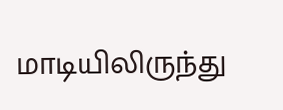மாடியிலிருந்து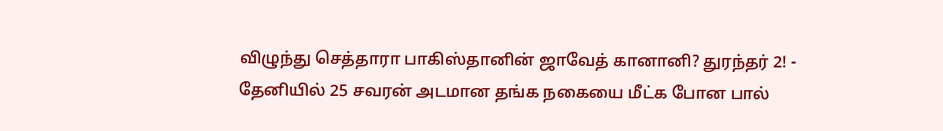விழுந்து செத்தாரா பாகிஸ்தானின் ஜாவேத் கானானி? துரந்தர் 2! -
தேனியில் 25 சவரன் அடமான தங்க நகையை மீட்க போன பால்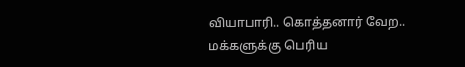வியாபாரி.. கொத்தனார் வேற.. மக்களுக்கு பெரிய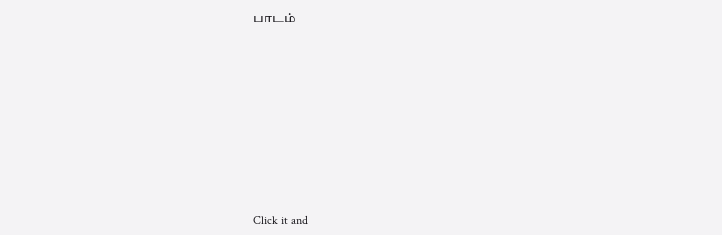பாடம்












Click it and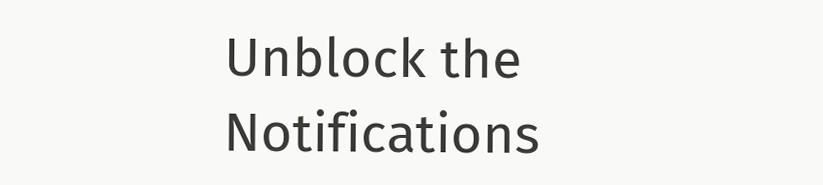Unblock the Notifications